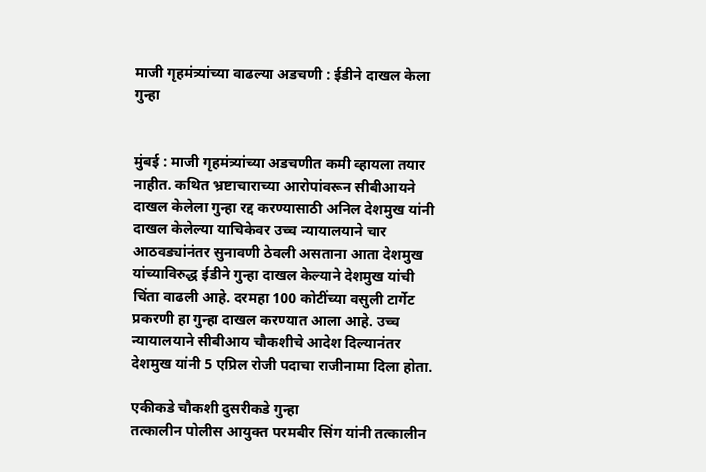माजी गृहमंत्र्यांच्या वाढल्या अडचणी : ईडीने दाखल केला गुन्हा


मुंबई : माजी गृहमंत्र्यांच्या अडचणीत कमी व्हायला तयार नाहीत. कथित भ्रष्टाचाराच्या आरोपांवरून सीबीआयने दाखल केलेला गुन्हा रद्द करण्यासाठी अनिल देशमुख यांनी दाखल केलेल्या याचिकेवर उच्च न्यायालयाने चार आठवड्यांनंतर सुनावणी ठेवली असताना आता देशमुख यांच्याविरुद्ध ईडीने गुन्हा दाखल केल्याने देशमुख यांची चिंता वाढली आहे. दरमहा 100 कोटींच्या वसुली टार्गेट प्रकरणी हा गुन्हा दाखल करण्यात आला आहे. उच्च न्यायालयाने सीबीआय चौकशीचे आदेश दिल्यानंतर देशमुख यांनी 5 एप्रिल रोजी पदाचा राजीनामा दिला होता.

एकीकडे चौकशी दुसरीकडे गुन्हा
तत्कालीन पोलीस आयुक्त परमबीर सिंग यांनी तत्कालीन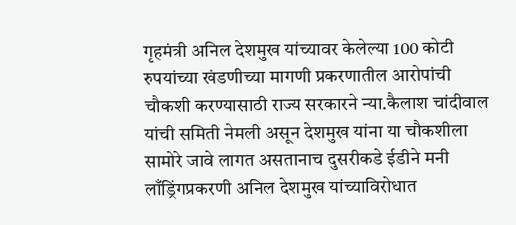गृहमंत्री अनिल देशमुख यांच्यावर केलेल्या 100 कोटी रुपयांच्या खंडणीच्या मागणी प्रकरणातील आरोपांची चौकशी करण्यासाठी राज्य सरकारने न्या.कैलाश चांदीवाल यांची समिती नेमली असून देशमुख यांना या चौकशीला सामोरे जावे लागत असतानाच दुसरीकडे ईडीने मनी लाँड्रिंगप्रकरणी अनिल देशमुख यांच्याविरोधात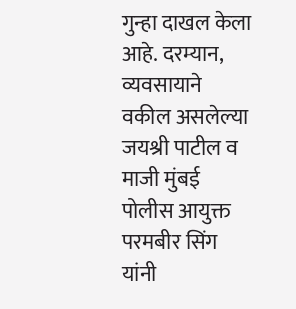गुन्हा दाखल केला आहे. दरम्यान, व्यवसायाने वकील असलेल्या जयश्री पाटील व माजी मुंबई पोलीस आयुक्त परमबीर सिंग यांनी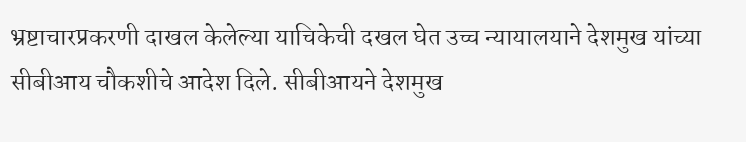भ्रष्टाचारप्रकरणी दाखल केलेल्या याचिकेची दखल घेत उच्च न्यायालयाने देशमुख यांच्या सीबीआय चौकशीचे आदेश दिले. सीबीआयने देशमुख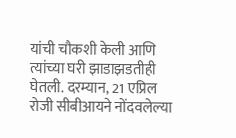यांची चौकशी केली आणि त्यांच्या घरी झाडाझडतीही घेतली. दरम्यान, 21 एप्रिल रोजी सीबीआयने नोंदवलेल्या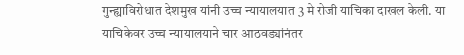गुन्ह्याविरोधात देशमुख यांनी उच्च न्यायालयात 3 मे रोजी याचिका दाखल केली. या याचिकेवर उच्च न्यायालयाने चार आठवड्यांनंतर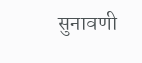सुनावणी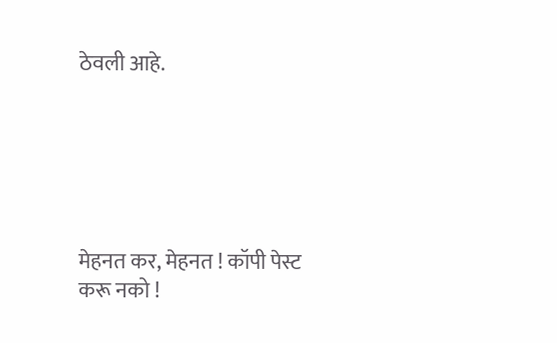ठेवली आहे.






मेहनत कर, मेहनत ! कॉपी पेस्ट करू नको !